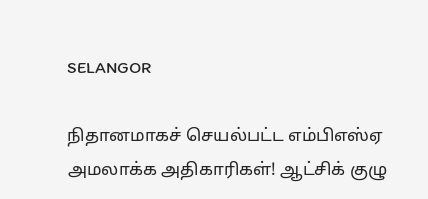SELANGOR

நிதானமாகச் செயல்பட்ட எம்பிஎஸ்ஏ அமலாக்க அதிகாரிகள்! ஆட்சிக் குழு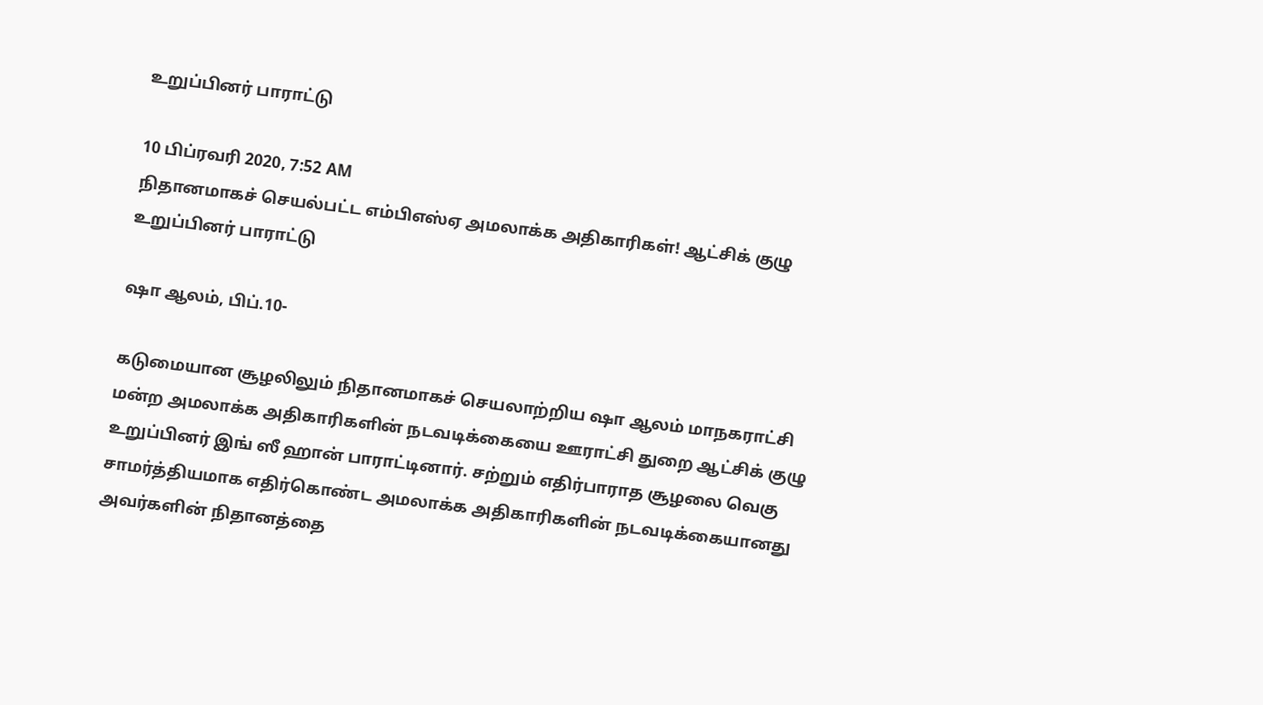உறுப்பினர் பாராட்டு

10 பிப்ரவரி 2020, 7:52 AM
நிதானமாகச் செயல்பட்ட எம்பிஎஸ்ஏ அமலாக்க அதிகாரிகள்! ஆட்சிக் குழு உறுப்பினர் பாராட்டு

ஷா ஆலம், பிப்.10-

கடுமையான சூழலிலும் நிதானமாகச் செயலாற்றிய ஷா ஆலம் மாநகராட்சி மன்ற அமலாக்க அதிகாரிகளின் நடவடிக்கையை ஊராட்சி துறை ஆட்சிக் குழு உறுப்பினர் இங் ஸீ ஹான் பாராட்டினார். சற்றும் எதிர்பாராத சூழலை வெகு சாமர்த்தியமாக எதிர்கொண்ட அமலாக்க அதிகாரிகளின் நடவடிக்கையானது அவர்களின் நிதானத்தை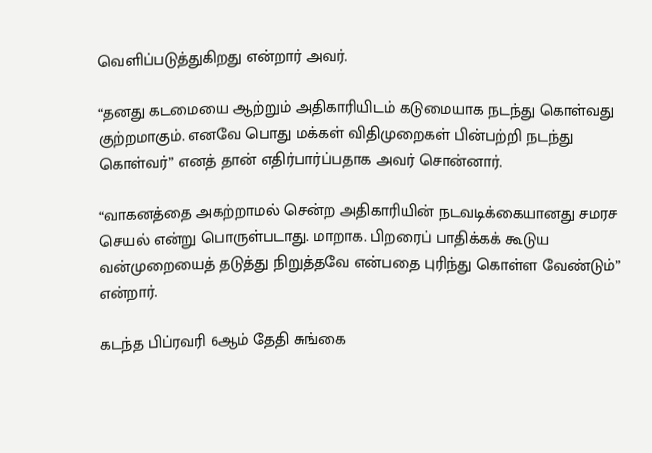வெளிப்படுத்துகிறது என்றார் அவர்.

“தனது கடமையை ஆற்றும் அதிகாரியிடம் கடுமையாக நடந்து கொள்வது குற்றமாகும். எனவே பொது மக்கள் விதிமுறைகள் பின்பற்றி நடந்து கொள்வர்” எனத் தான் எதிர்பார்ப்பதாக அவர் சொன்னார்.

“வாகனத்தை அகற்றாமல் சென்ற அதிகாரியின் நடவடிக்கையானது சமரச செயல் என்று பொருள்படாது. மாறாக. பிறரைப் பாதிக்கக் கூடுய வன்முறையைத் தடுத்து நிறுத்தவே என்பதை புரிந்து கொள்ள வேண்டும்” என்றார்.

கடந்த பிப்ரவரி 6ஆம் தேதி சுங்கை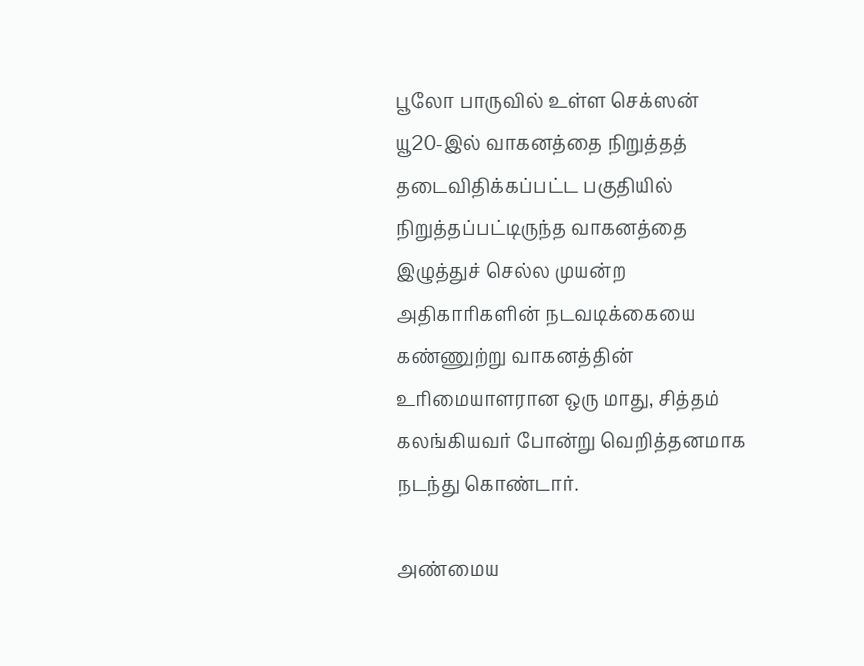பூலோ பாருவில் உள்ள செக்ஸன் யூ20-இல் வாகனத்தை நிறுத்தத் தடைவிதிக்கப்பட்ட பகுதியில் நிறுத்தப்பட்டிருந்த வாகனத்தை இழுத்துச் செல்ல முயன்ற அதிகாரிகளின் நடவடிக்கையை கண்ணுற்று வாகனத்தின் உரிமையாளரான ஒரு மாது, சித்தம் கலங்கியவர் போன்று வெறித்தனமாக நடந்து கொண்டார்.

அண்மைய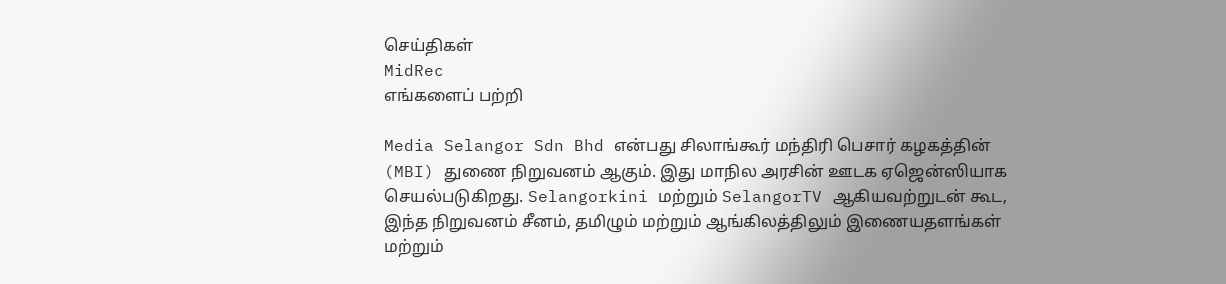செய்திகள்
MidRec
எங்களைப் பற்றி

Media Selangor Sdn Bhd என்பது சிலாங்கூர் மந்திரி பெசார் கழகத்தின் (MBI) துணை நிறுவனம் ஆகும். இது மாநில அரசின் ஊடக ஏஜென்ஸியாக செயல்படுகிறது. Selangorkini மற்றும் SelangorTV ஆகியவற்றுடன் கூட, இந்த நிறுவனம் சீனம், தமிழும் மற்றும் ஆங்கிலத்திலும் இணையதளங்கள் மற்றும்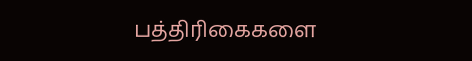பத்திரிகைகளை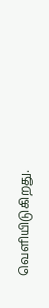வெளியிடுகிறது.